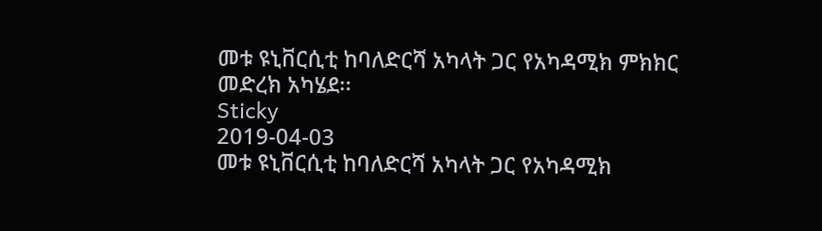መቱ ዩኒቨርሲቲ ከባለድርሻ አካላት ጋር የአካዳሚክ ምክክር መድረክ አካሄደ፡፡
Sticky
2019-04-03
መቱ ዩኒቨርሲቲ ከባለድርሻ አካላት ጋር የአካዳሚክ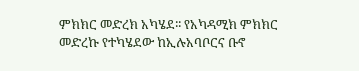ምክክር መድረክ አካሄደ፡፡ የአካዳሚክ ምክክር መድረኩ የተካሄደው ከኢሉአባቦርና ቡኖ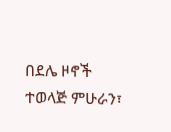በደሌ ዞኖች ተወላጅ ምሁራን፣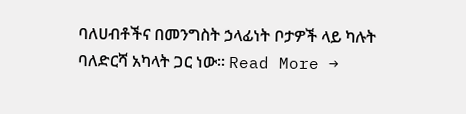ባለሀብቶችና በመንግስት ኃላፊነት ቦታዎች ላይ ካሉት ባለድርሻ አካላት ጋር ነው፡፡ Read More →